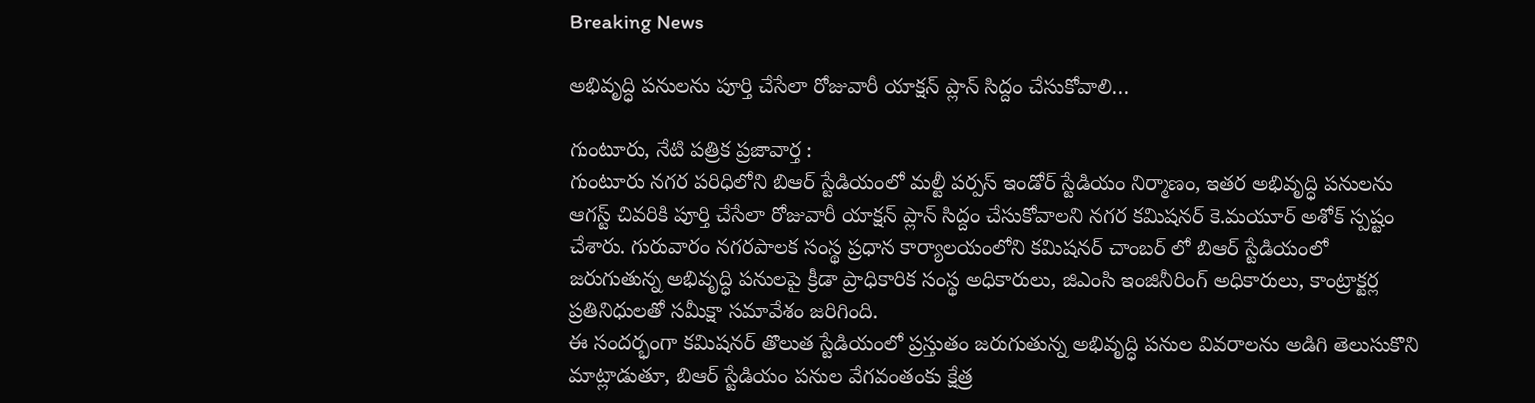Breaking News

అభివృద్ధి పనులను పూర్తి చేసేలా రోజువారీ యాక్షన్ ప్లాన్ సిద్దం చేసుకోవాలి…

గుంటూరు, నేటి పత్రిక ప్రజావార్త :
గుంటూరు నగర పరిధిలోని బిఆర్ స్టేడియంలో మల్టీ పర్పస్ ఇండోర్ స్టేడియం నిర్మాణం, ఇతర అభివృద్ధి పనులను ఆగస్ట్ చివరికి పూర్తి చేసేలా రోజువారీ యాక్షన్ ప్లాన్ సిద్దం చేసుకోవాలని నగర కమిషనర్ కె.మయూర్ అశోక్ స్పష్టం చేశారు. గురువారం నగరపాలక సంస్థ ప్రధాన కార్యాలయంలోని కమిషనర్ చాంబర్ లో బిఆర్ స్టేడియంలో జరుగుతున్న అభివృద్ధి పనులపై క్రీడా ప్రాధికారిక సంస్థ అధికారులు, జిఎంసి ఇంజినీరింగ్ అధికారులు, కాంట్రాక్టర్ల ప్రతినిధులతో సమీక్షా సమావేశం జరిగింది.
ఈ సందర్భంగా కమిషనర్ తొలుత స్టేడియంలో ప్రస్తుతం జరుగుతున్న అభివృద్ధి పనుల వివరాలను అడిగి తెలుసుకొని మాట్లాడుతూ, బిఆర్ స్టేడియం పనుల వేగవంతంకు క్షేత్ర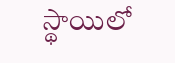స్థాయిలో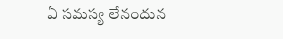ఏ సమస్య లేనందున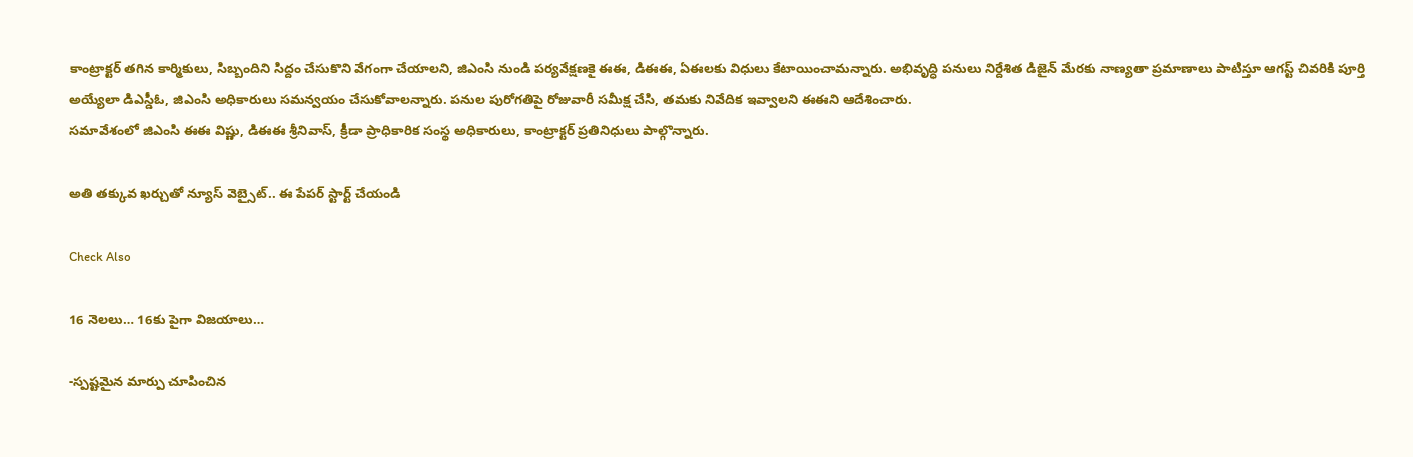కాంట్రాక్టర్ తగిన కార్మికులు, సిబ్బందిని సిద్దం చేసుకొని వేగంగా చేయాలని, జిఎంసి నుండి పర్యవేక్షణకై ఈఈ, డిఈఈ, ఏఈలకు విధులు కేటాయించామన్నారు. అభివృద్ధి పనులు నిర్దేశిత డిజైన్ మేరకు నాణ్యతా ప్రమాణాలు పాటిస్తూ ఆగస్ట్ చివరికి పూర్తి అయ్యేలా డిఎస్డీఓ, జిఎంసి అధికారులు సమన్వయం చేసుకోవాలన్నారు. పనుల పురోగతిపై రోజువారీ సమీక్ష చేసి, తమకు నివేదిక ఇవ్వాలని ఈఈని ఆదేశించారు.
సమావేశంలో జిఎంసి ఈఈ విష్ణు, డిఈఈ శ్రీనివాస్, క్రీడా ప్రాధికారిక సంస్థ అధికారులు, కాంట్రాక్టర్ ప్రతినిధులు పాల్గొన్నారు.

అతి తక్కువ ఖర్చుతో న్యూస్ వెబ్సైట్.. ఈ పేపర్ స్టార్ట్ చేయండి

Check Also

16 నెలలు… 16కు పైగా విజయాలు…

-స్పష్టమైన మార్పు చూపించిన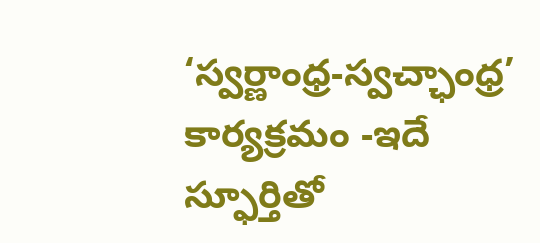‘స్వర్ణాంధ్ర-స్వచ్ఛాంధ్ర’ కార్యక్రమం -ఇదే స్ఫూర్తితో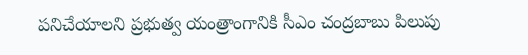పనిచేయాలని ప్రభుత్వ యంత్రాంగానికి సీఎం చంద్రబాబు పిలుపు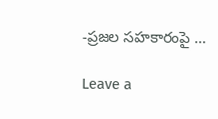-ప్రజల సహకారంపై …

Leave a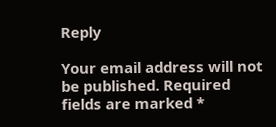Reply

Your email address will not be published. Required fields are marked *